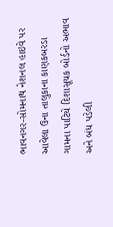ભાવનગર-સોમનાથ નેશનલ હાઇવે પર આવેલા ઉના તાલુકાના કાણકબરડા ગામના પાટિયે દિશાસૂચક બોર્ડનો અભાવ અને બંધ પડેલી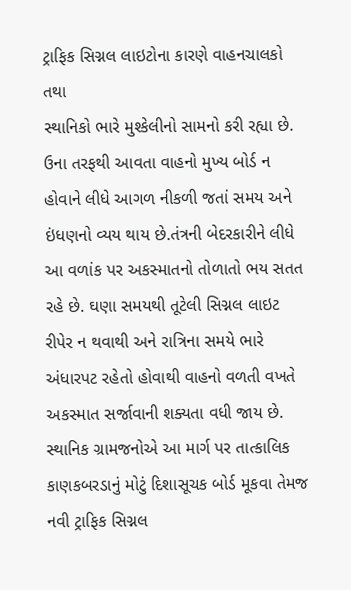ટ્રાફિક સિગ્નલ લાઇટોના કારણે વાહનચાલકો તથા
સ્થાનિકો ભારે મુશ્કેલીનો સામનો કરી રહ્યા છે. ઉના તરફથી આવતા વાહનો મુખ્ય બોર્ડ ન હોવાને લીધે આગળ નીકળી જતાં સમય અને ઇંધણનો વ્યય થાય છે.તંત્રની બેદરકારીને લીધે આ વળાંક પર અકસ્માતનો તોળાતો ભય સતત રહે છે. ઘણા સમયથી તૂટેલી સિગ્નલ લાઇટ રીપેર ન થવાથી અને રાત્રિના સમયે ભારે અંધારપટ રહેતો હોવાથી વાહનો વળતી વખતે અકસ્માત સર્જાવાની શક્યતા વધી જાય છે. સ્થાનિક ગ્રામજનોએ આ માર્ગ પર તાત્કાલિક કાણકબરડાનું મોટું દિશાસૂચક બોર્ડ મૂકવા તેમજ નવી ટ્રાફિક સિગ્નલ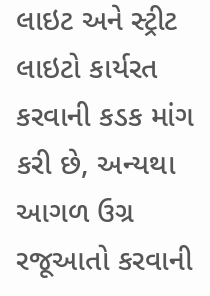લાઇટ અને સ્ટ્રીટ લાઇટો કાર્યરત કરવાની કડક માંગ કરી છે, અન્યથા આગળ ઉગ્ર રજૂઆતો કરવાની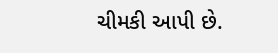ચીમકી આપી છે.